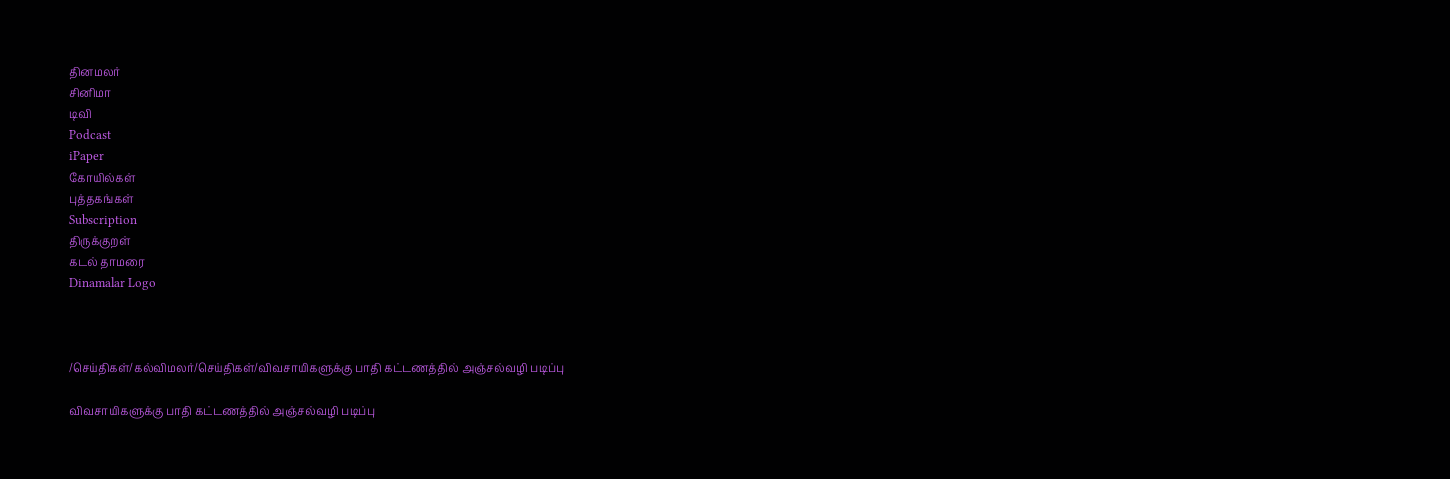தினமலர்
சினிமா
டிவி
Podcast
iPaper
கோயில்கள்
புத்தகங்கள்
Subscription
திருக்குறள்
கடல் தாமரை
Dinamalar Logo



/செய்திகள்/கல்விமலர்/செய்திகள்/விவசாயிகளுக்கு பாதி கட்டணத்தில் அஞ்சல்வழி படிப்பு

விவசாயிகளுக்கு பாதி கட்டணத்தில் அஞ்சல்வழி படிப்பு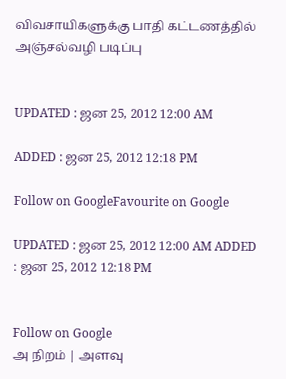விவசாயிகளுக்கு பாதி கட்டணத்தில் அஞ்சல்வழி படிப்பு


UPDATED : ஜன 25, 2012 12:00 AM

ADDED : ஜன 25, 2012 12:18 PM

Follow on GoogleFavourite on Google

UPDATED : ஜன 25, 2012 12:00 AM ADDED : ஜன 25, 2012 12:18 PM


Follow on Google
அ நிறம் | அளவு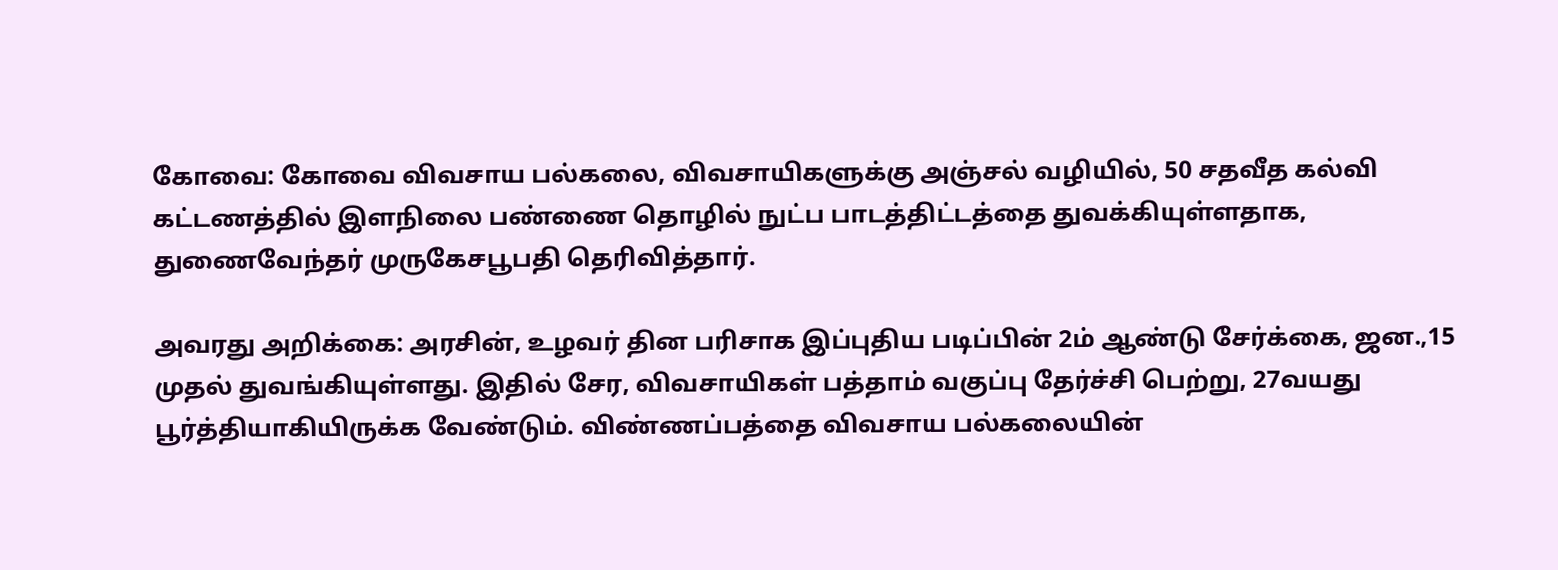கோவை: கோவை விவசாய பல்கலை, விவசாயிகளுக்கு அஞ்சல் வழியில், 50 சதவீத கல்வி கட்டணத்தில் இளநிலை பண்ணை தொழில் நுட்ப பாடத்திட்டத்தை துவக்கியுள்ளதாக, துணைவேந்தர் முருகேசபூபதி தெரிவித்தார்.

அவரது அறிக்கை: அரசின், உழவர் தின பரிசாக இப்புதிய படிப்பின் 2ம் ஆண்டு சேர்க்கை, ஜன.,15 முதல் துவங்கியுள்ளது. இதில் சேர, விவசாயிகள் பத்தாம் வகுப்பு தேர்ச்சி பெற்று, 27வயது பூர்த்தியாகியிருக்க வேண்டும். விண்ணப்பத்தை விவசாய பல்கலையின்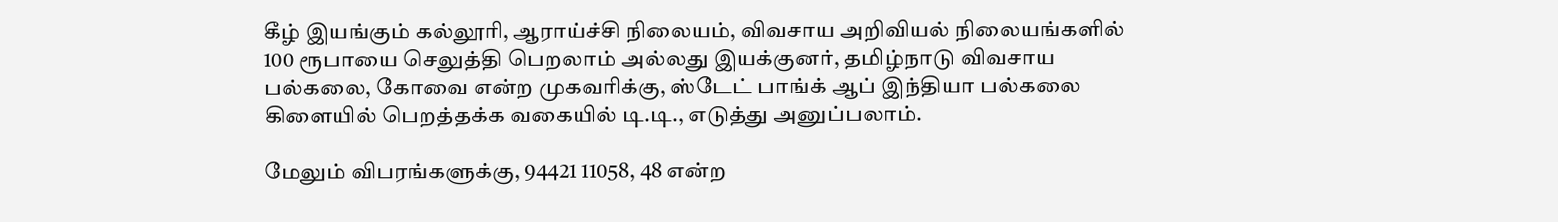கீழ் இயங்கும் கல்லூரி, ஆராய்ச்சி நிலையம், விவசாய அறிவியல் நிலையங்களில் 100 ரூபாயை செலுத்தி பெறலாம் அல்லது இயக்குனர், தமிழ்நாடு விவசாய பல்கலை, கோவை என்ற முகவரிக்கு, ஸ்டேட் பாங்க் ஆப் இந்தியா பல்கலை கிளையில் பெறத்தக்க வகையில் டி.டி., எடுத்து அனுப்பலாம்.

மேலும் விபரங்களுக்கு, 94421 11058, 48 என்ற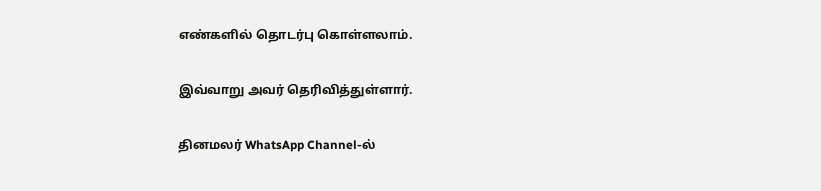எண்களில் தொடர்பு கொள்ளலாம்.

இவ்வாறு அவர் தெரிவித்துள்ளார்.

தினமலர் WhatsApp Channel-ல்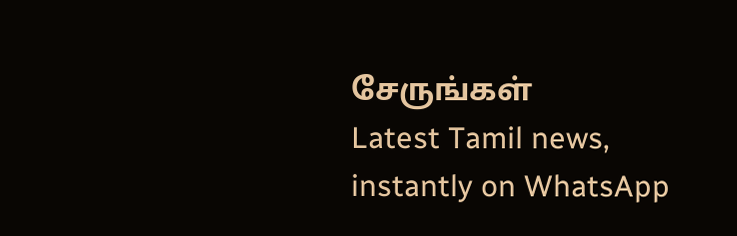சேருங்கள்
Latest Tamil news, instantly on WhatsApp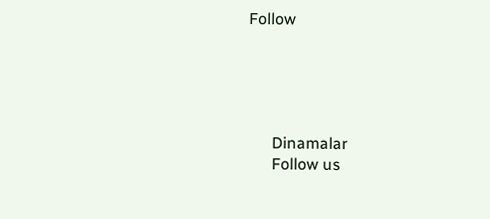Follow





      Dinamalar
      Follow us